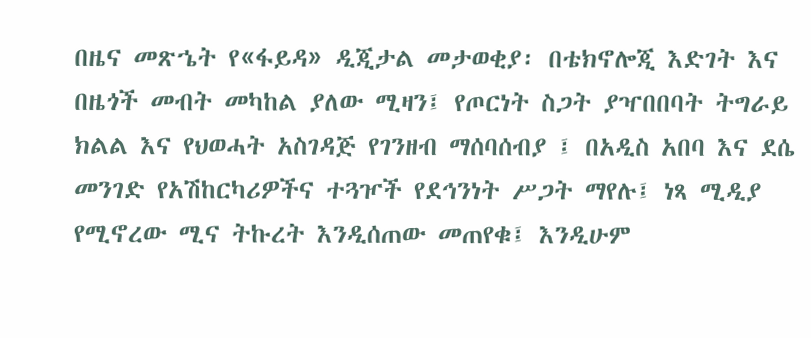በዜና መጽኄት የ«ፋይዳ» ዲጂታል መታወቂያ፡ በቴክኖሎጂ እድገት እና በዜጎች መብት መካከል ያለው ሚዛን፤ የጦርነት ስጋት ያዣበበባት ትግራይ ክልል እና የህወሓት አስገዳጅ የገንዘብ ማሰባሰብያ ፤ በአዲስ አበባ እና ደሴ መንገድ የአሽከርካሪዎችና ተጓዦች የደኅንነት ሥጋት ማየሉ፤ ነጻ ሚዲያ የሚኖረው ሚና ትኩረት እንዲሰጠው መጠየቁ፤ እንዲሁም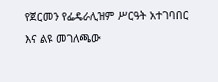የጀርመን የፌዴራሊዝም ሥርዓት አተገባበር እና ልዩ መገለጫው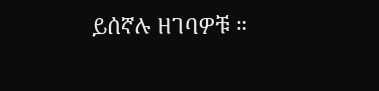ይሰኛሉ ዘገባዎቹ ።